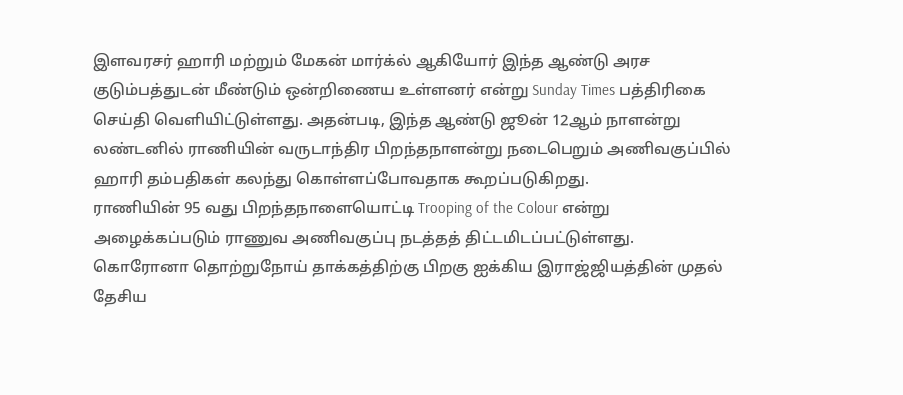இளவரசர் ஹாரி மற்றும் மேகன் மார்க்ல் ஆகியோர் இந்த ஆண்டு அரச குடும்பத்துடன் மீண்டும் ஒன்றிணைய உள்ளனர் என்று Sunday Times பத்திரிகை செய்தி வெளியிட்டுள்ளது. அதன்படி, இந்த ஆண்டு ஜூன் 12ஆம் நாளன்று லண்டனில் ராணியின் வருடாந்திர பிறந்தநாளன்று நடைபெறும் அணிவகுப்பில் ஹாரி தம்பதிகள் கலந்து கொள்ளப்போவதாக கூறப்படுகிறது.
ராணியின் 95 வது பிறந்தநாளையொட்டி Trooping of the Colour என்று அழைக்கப்படும் ராணுவ அணிவகுப்பு நடத்தத் திட்டமிடப்பட்டுள்ளது. கொரோனா தொற்றுநோய் தாக்கத்திற்கு பிறகு ஐக்கிய இராஜ்ஜியத்தின் முதல் தேசிய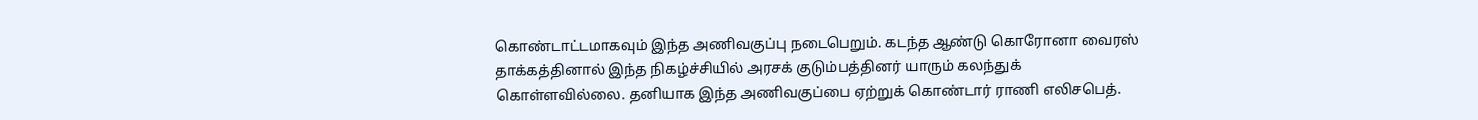கொண்டாட்டமாகவும் இந்த அணிவகுப்பு நடைபெறும். கடந்த ஆண்டு கொரோனா வைரஸ் தாக்கத்தினால் இந்த நிகழ்ச்சியில் அரசக் குடும்பத்தினர் யாரும் கலந்துக் கொள்ளவில்லை. தனியாக இந்த அணிவகுப்பை ஏற்றுக் கொண்டார் ராணி எலிசபெத்.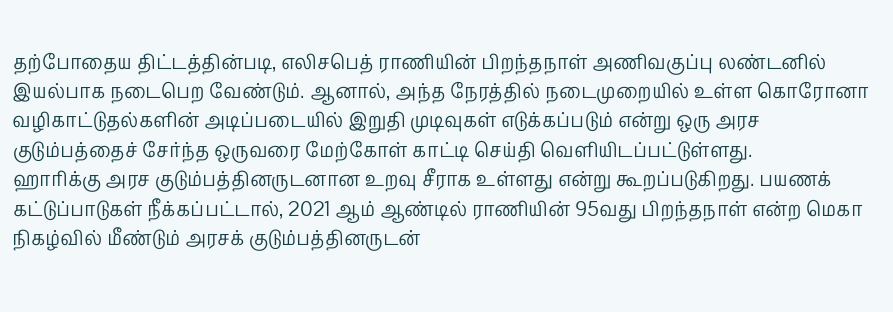தற்போதைய திட்டத்தின்படி, எலிசபெத் ராணியின் பிறந்தநாள் அணிவகுப்பு லண்டனில் இயல்பாக நடைபெற வேண்டும். ஆனால், அந்த நேரத்தில் நடைமுறையில் உள்ள கொரோனா வழிகாட்டுதல்களின் அடிப்படையில் இறுதி முடிவுகள் எடுக்கப்படும் என்று ஒரு அரச குடும்பத்தைச் சேர்ந்த ஒருவரை மேற்கோள் காட்டி செய்தி வெளியிடப்பட்டுள்ளது.
ஹாரிக்கு அரச குடும்பத்தினருடனான உறவு சீராக உள்ளது என்று கூறப்படுகிறது. பயணக் கட்டுப்பாடுகள் நீக்கப்பட்டால், 2021 ஆம் ஆண்டில் ராணியின் 95வது பிறந்தநாள் என்ற மெகா நிகழ்வில் மீண்டும் அரசக் குடும்பத்தினருடன்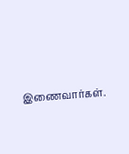இணைவார்கள்.